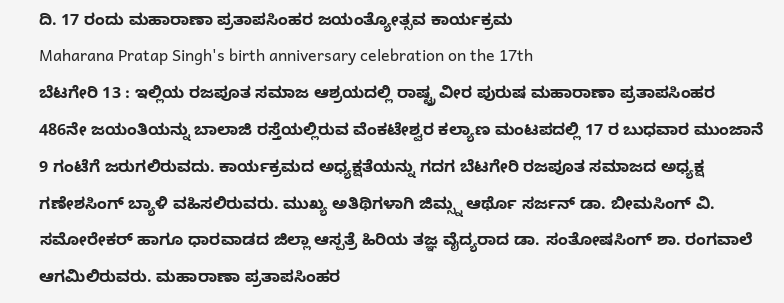ದಿ. 17 ರಂದು ಮಹಾರಾಣಾ ಪ್ರತಾಪಸಿಂಹರ ಜಯಂತ್ಯೋತ್ಸವ ಕಾರ್ಯಕ್ರಮ
Maharana Pratap Singh's birth anniversary celebration on the 17th
ಬೆಟಗೇರಿ 13 : ಇಲ್ಲಿಯ ರಜಪೂತ ಸಮಾಜ ಆಶ್ರಯದಲ್ಲಿ ರಾಷ್ಟ್ರ ವೀರ ಪುರುಷ ಮಹಾರಾಣಾ ಪ್ರತಾಪಸಿಂಹರ 486ನೇ ಜಯಂತಿಯನ್ನು ಬಾಲಾಜಿ ರಸ್ತೆಯಲ್ಲಿರುವ ವೆಂಕಟೇಶ್ವರ ಕಲ್ಯಾಣ ಮಂಟಪದಲ್ಲಿ 17 ರ ಬುಧವಾರ ಮುಂಜಾನೆ 9 ಗಂಟೆಗೆ ಜರುಗಲಿರುವದು. ಕಾರ್ಯಕ್ರಮದ ಅಧ್ಯಕ್ಷತೆಯನ್ನು ಗದಗ ಬೆಟಗೇರಿ ರಜಪೂತ ಸಮಾಜದ ಅಧ್ಯಕ್ಷ ಗಣೇಶಸಿಂಗ್ ಬ್ಯಾಳಿ ವಹಿಸಲಿರುವರು. ಮುಖ್ಯ ಅತಿಥಿಗಳಾಗಿ ಜಿಮ್ಸ್ನ ಆರ್ಥೊ ಸರ್ಜನ್ ಡಾ. ಬೀಮಸಿಂಗ್ ವಿ. ಸಮೋರೇಕರ್ ಹಾಗೂ ಧಾರವಾಡದ ಜಿಲ್ಲಾ ಆಸ್ಪತ್ರೆ ಹಿರಿಯ ತಜ್ಞ ವೈದ್ಯರಾದ ಡಾ. ಸಂತೋಷಸಿಂಗ್ ಶಾ. ರಂಗವಾಲೆ ಆಗಮಿಲಿರುವರು. ಮಹಾರಾಣಾ ಪ್ರತಾಪಸಿಂಹರ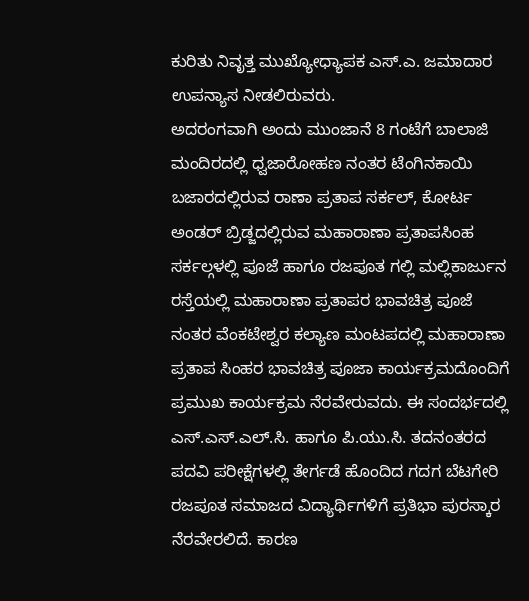ಕುರಿತು ನಿವೃತ್ತ ಮುಖ್ಯೋಧ್ಯಾಪಕ ಎಸ್.ಎ. ಜಮಾದಾರ ಉಪನ್ಯಾಸ ನೀಡಲಿರುವರು.
ಅದರಂಗವಾಗಿ ಅಂದು ಮುಂಜಾನೆ 8 ಗಂಟೆಗೆ ಬಾಲಾಜಿ ಮಂದಿರದಲ್ಲಿ ಧ್ವಜಾರೋಹಣ ನಂತರ ಟೆಂಗಿನಕಾಯಿ ಬಜಾರದಲ್ಲಿರುವ ರಾಣಾ ಪ್ರತಾಪ ಸರ್ಕಲ್, ಕೋರ್ಟ ಅಂಡರ್ ಬ್ರಿಡ್ಜದಲ್ಲಿರುವ ಮಹಾರಾಣಾ ಪ್ರತಾಪಸಿಂಹ ಸರ್ಕಲ್ಗಳಲ್ಲಿ ಪೂಜೆ ಹಾಗೂ ರಜಪೂತ ಗಲ್ಲಿ ಮಲ್ಲಿಕಾರ್ಜುನ ರಸ್ತೆಯಲ್ಲಿ ಮಹಾರಾಣಾ ಪ್ರತಾಪರ ಭಾವಚಿತ್ರ ಪೂಜೆ ನಂತರ ವೆಂಕಟೇಶ್ವರ ಕಲ್ಯಾಣ ಮಂಟಪದಲ್ಲಿ ಮಹಾರಾಣಾ ಪ್ರತಾಪ ಸಿಂಹರ ಭಾವಚಿತ್ರ ಪೂಜಾ ಕಾರ್ಯಕ್ರಮದೊಂದಿಗೆ ಪ್ರಮುಖ ಕಾರ್ಯಕ್ರಮ ನೆರವೇರುವದು. ಈ ಸಂದರ್ಭದಲ್ಲಿ ಎಸ್.ಎಸ್.ಎಲ್.ಸಿ. ಹಾಗೂ ಪಿ.ಯು.ಸಿ. ತದನಂತರದ ಪದವಿ ಪರೀಕ್ಷೆಗಳಲ್ಲಿ ತೇರ್ಗಡೆ ಹೊಂದಿದ ಗದಗ ಬೆಟಗೇರಿ ರಜಪೂತ ಸಮಾಜದ ವಿದ್ಯಾರ್ಥಿಗಳಿಗೆ ಪ್ರತಿಭಾ ಪುರಸ್ಕಾರ ನೆರವೇರಲಿದೆ. ಕಾರಣ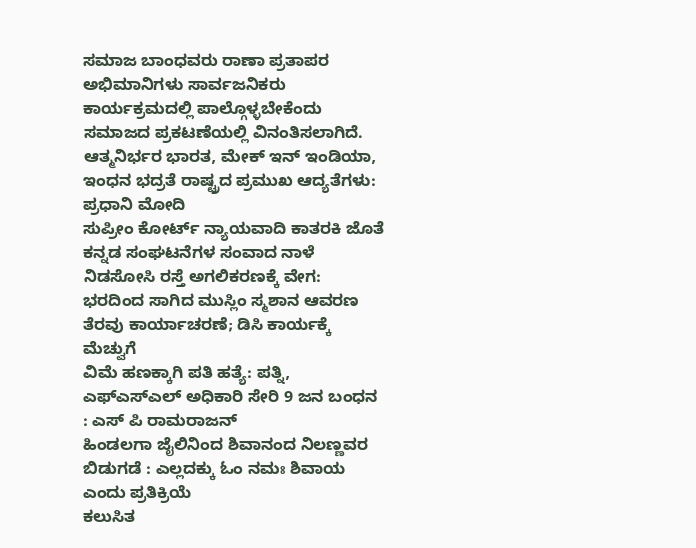ಸಮಾಜ ಬಾಂಧವರು ರಾಣಾ ಪ್ರತಾಪರ ಅಭಿಮಾನಿಗಳು ಸಾರ್ವಜನಿಕರು ಕಾರ್ಯಕ್ರಮದಲ್ಲಿ ಪಾಲ್ಗೊಳ್ಳಬೇಕೆಂದು ಸಮಾಜದ ಪ್ರಕಟಣೆಯಲ್ಲಿ ವಿನಂತಿಸಲಾಗಿದೆ.
ಆತ್ಮನಿರ್ಭರ ಭಾರತ, ಮೇಕ್ ಇನ್ ಇಂಡಿಯಾ, ಇಂಧನ ಭದ್ರತೆ ರಾಷ್ಟ್ರದ ಪ್ರಮುಖ ಆದ್ಯತೆಗಳು: ಪ್ರಧಾನಿ ಮೋದಿ
ಸುಪ್ರೀಂ ಕೋರ್ಟ್ ನ್ಯಾಯವಾದಿ ಕಾತರಕಿ ಜೊತೆ ಕನ್ನಡ ಸಂಘಟನೆಗಳ ಸಂವಾದ ನಾಳೆ
ನಿಡಸೋಸಿ ರಸ್ತೆ ಅಗಲಿಕರಣಕ್ಕೆ ವೇಗ: ಭರದಿಂದ ಸಾಗಿದ ಮುಸ್ಲಿಂ ಸ್ಮಶಾನ ಆವರಣ ತೆರವು ಕಾರ್ಯಾಚರಣೆ; ಡಿಸಿ ಕಾರ್ಯಕ್ಕೆ ಮೆಚ್ವುಗೆ
ವಿಮೆ ಹಣಕ್ಕಾಗಿ ಪತಿ ಹತ್ಯೆ: ಪತ್ನಿ, ಎಫ್ಎಸ್ಎಲ್ ಅಧಿಕಾರಿ ಸೇರಿ 9 ಜನ ಬಂಧನ : ಎಸ್ ಪಿ ರಾಮರಾಜನ್
ಹಿಂಡಲಗಾ ಜೈಲಿನಿಂದ ಶಿವಾನಂದ ನಿಲಣ್ಣವರ ಬಿಡುಗಡೆ : ಎಲ್ಲದಕ್ಕು ಓಂ ನಮಃ ಶಿವಾಯ ಎಂದು ಪ್ರತಿಕ್ರಿಯೆ
ಕಲುಸಿತ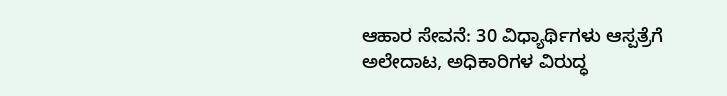ಆಹಾರ ಸೇವನೆ: 30 ವಿಧ್ಯಾರ್ಥಿಗಳು ಆಸ್ಪತ್ರೆಗೆ ಅಲೇದಾಟ, ಅಧಿಕಾರಿಗಳ ವಿರುದ್ಧ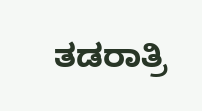ತಡರಾತ್ರಿ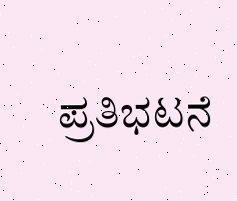ಪ್ರತಿಭಟನೆ